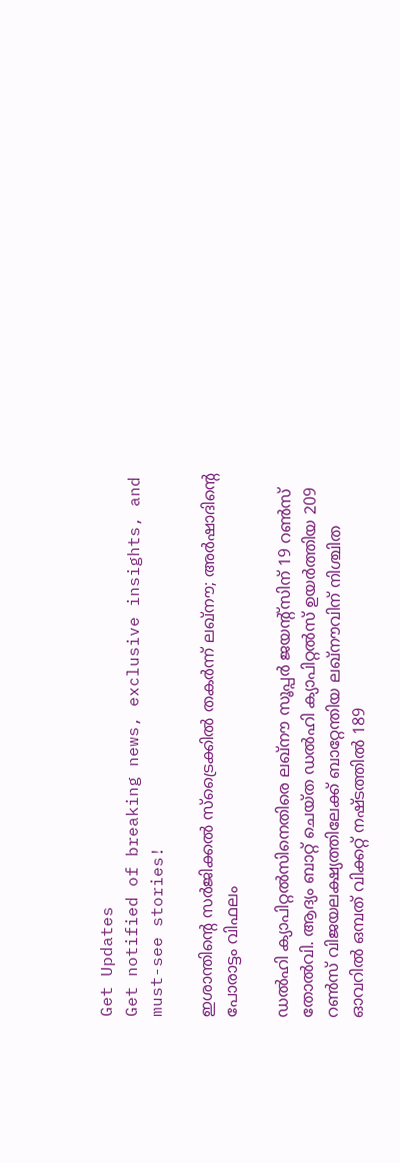Get Updates
Get notified of breaking news, exclusive insights, and must-see stories!

ഇശാന്തിന്റെ സര്‍ജിക്കല്‍ സ്‌ട്രൈക്കില്‍ തകര്‍ന്ന് ലഖ്‌നൗ; അര്‍ഷാദിന്റെ പോരാട്ടം വിഫലം

ഡല്‍ഹി ക്യാപിറ്റല്‍സിനെതിരെ ലഖ്‌നൗ സൂപ്പര്‍ ജയന്റ്‌സിന് 19 റണ്‍സ് തോല്‍വി. ആദ്യം ബാറ്റ് ചെയ്ത ഡല്‍ഹി ക്യാപിറ്റല്‍സ് ഉയര്‍ത്തിയ 209 റണ്‍സ് വിജയലക്ഷ്യത്തിലേക്ക് ബാറ്റേന്തിയ ലഖ്‌നൗവിന് നിശ്ചിത ഓവറില്‍ ഒമ്പത് വിക്കറ്റ് നഷ്ടത്തില്‍ 189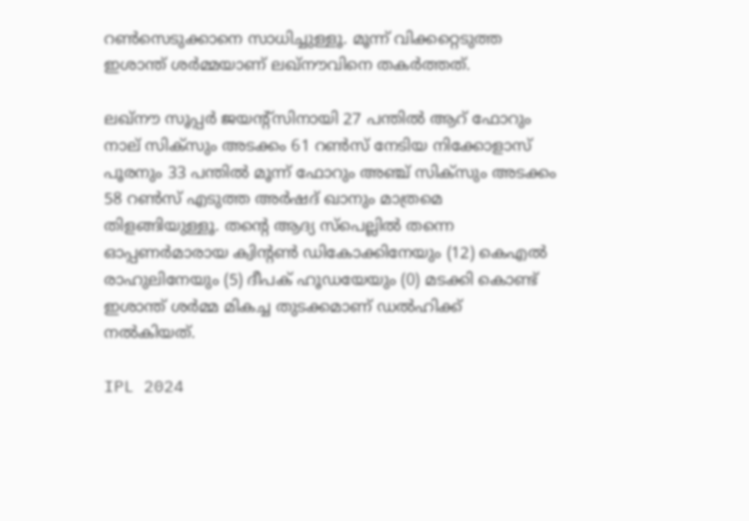റണ്‍സെടുക്കാനെ സാധിച്ചുള്ളൂ. മൂന്ന് വിക്കറ്റെടുത്ത ഇശാന്ത് ശര്‍മ്മയാണ് ലഖ്‌നൗവിനെ തകര്‍ത്തത്.

ലഖ്‌നൗ സൂപ്പര്‍ ജയന്റ്‌സിനായി 27 പന്തില്‍ ആറ് ഫോറും നാല് സിക്‌സും അടക്കം 61 റണ്‍സ് നേടിയ നിക്കോളാസ് പൂരനും 33 പന്തില്‍ മൂന്ന് ഫോറും അഞ്ച് സിക്‌സും അടക്കം 58 റണ്‍സ് എടുത്ത അര്‍ഷദ് ഖാനും മാത്രമെ തിളങ്ങിയുള്ളൂ. തന്റെ ആദ്യ സ്‌പെല്ലില്‍ തന്നെ ഓപ്പണര്‍മാരായ ക്വിന്റണ്‍ ഡികോക്കിനേയും (12) കെഎല്‍ രാഹുലിനേയും (5) ദീപക് ഹൂഡയേയും (0) മടക്കി കൊണ്ട് ഇശാന്ത് ശര്‍മ്മ മികച്ച തുടക്കമാണ് ഡല്‍ഹിക്ക് നല്‍കിയത്.

IPL 2024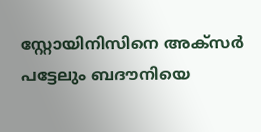സ്റ്റോയിനിസിനെ അക്‌സര്‍ പട്ടേലും ബദൗനിയെ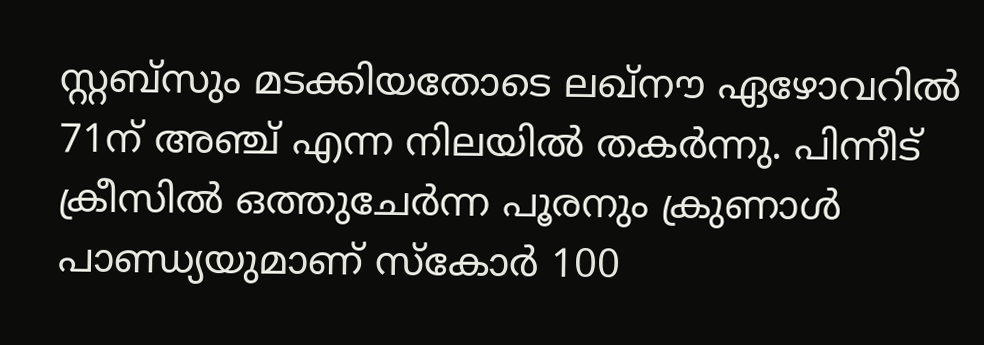സ്റ്റബ്‌സും മടക്കിയതോടെ ലഖ്‌നൗ ഏഴോവറില്‍ 71ന് അഞ്ച് എന്ന നിലയില്‍ തകര്‍ന്നു. പിന്നീട് ക്രീസില്‍ ഒത്തുചേര്‍ന്ന പൂരനും ക്രുണാള്‍ പാണ്ഡ്യയുമാണ് സ്‌കോര്‍ 100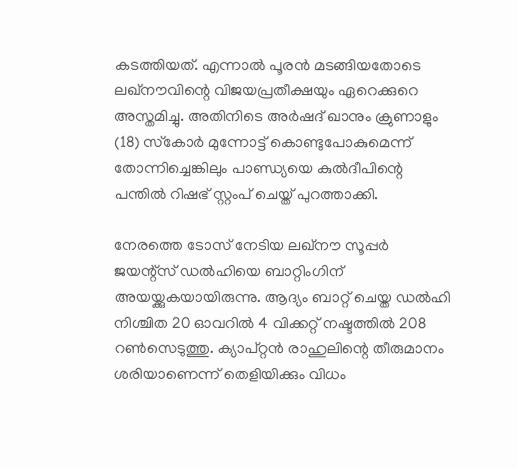കടത്തിയത്. എന്നാല്‍ പൂരന്‍ മടങ്ങിയതോടെ ലഖ്‌നൗവിന്റെ വിജയപ്രതീക്ഷയും ഏറെക്കുറെ അസ്തമിച്ചു. അതിനിടെ അര്‍ഷദ് ഖാനും ക്രുണാളും (18) സ്‌കോര്‍ മുന്നോട്ട് കൊണ്ടുപോകുമെന്ന് തോന്നിച്ചെങ്കിലും പാണ്ഡ്യയെ കുല്‍ദീപിന്റെ പന്തില്‍ റിഷഭ് സ്റ്റംപ് ചെയ്ത് പുറത്താക്കി.

നേരത്തെ ടോസ് നേടിയ ലഖ്നൗ സൂപ്പര്‍ ജയന്റ്സ് ഡല്‍ഹിയെ ബാറ്റിംഗിന് അയയ്ക്കുകയായിരുന്നു. ആദ്യം ബാറ്റ് ചെയ്ത ഡല്‍ഹി നിശ്ചിത 20 ഓവറില്‍ 4 വിക്കറ്റ് നഷ്ടത്തില്‍ 208 റണ്‍സെടുത്തു. ക്യാപ്റ്റന്‍ രാഹുലിന്റെ തീരുമാനം ശരിയാണെന്ന് തെളിയിക്കും വിധം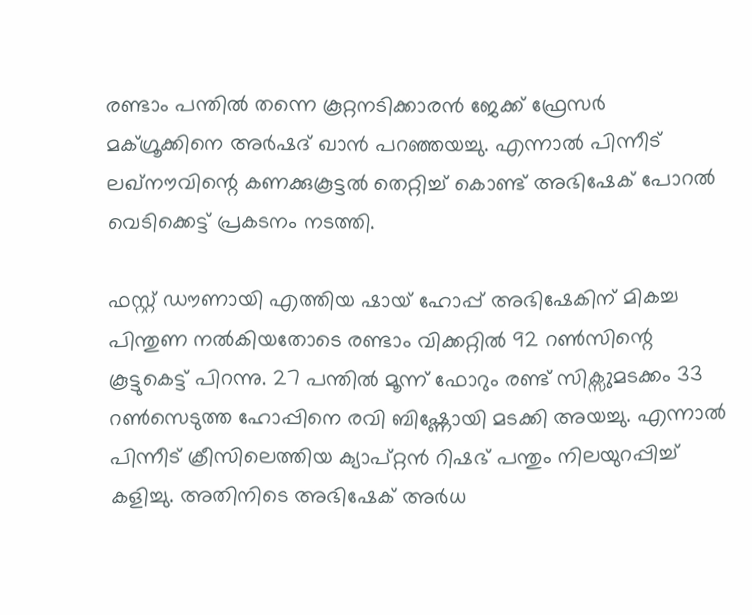രണ്ടാം പന്തില്‍ തന്നെ കൂറ്റനടിക്കാരന്‍ ജേക്ക് ഫ്രേസര്‍ മക്ഗ്രൂക്കിനെ അര്‍ഷദ് ഖാന്‍ പറഞ്ഞയച്ചു. എന്നാല്‍ പിന്നീട് ലഖ്നൗവിന്റെ കണക്കുകൂട്ടല്‍ തെറ്റിച്ച് കൊണ്ട് അഭിഷേക് പോറല്‍ വെടിക്കെട്ട് പ്രകടനം നടത്തി.

ഫസ്റ്റ് ഡൗണായി എത്തിയ ഷായ് ഹോപ്പ് അഭിഷേകിന് മികച്ച പിന്തുണ നല്‍കിയതോടെ രണ്ടാം വിക്കറ്റില്‍ 92 റണ്‍സിന്റെ കൂട്ടുകെട്ട് പിറന്നു. 27 പന്തില്‍ മൂന്ന് ഫോറും രണ്ട് സിക്സുമടക്കം 33 റണ്‍സെടുത്ത ഹോപ്പിനെ രവി ബിഷ്ണോയി മടക്കി അയച്ചു. എന്നാല്‍ പിന്നീട് ക്രീസിലെത്തിയ ക്യാപ്റ്റന്‍ റിഷഭ് പന്തും നിലയുറപ്പിച്ച് കളിച്ചു. അതിനിടെ അഭിഷേക് അര്‍ധ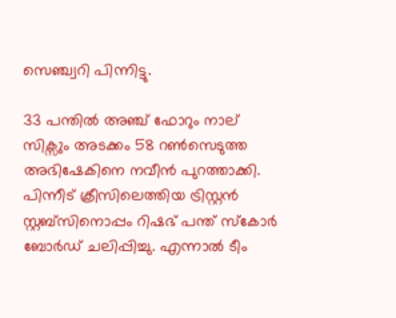സെഞ്ച്വറി പിന്നിട്ടു.

33 പന്തില്‍ അഞ്ച് ഫോറും നാല് സിക്സും അടക്കം 58 റണ്‍സെടുത്ത അഭിഷേകിനെ നവീന്‍ പുറത്താക്കി. പിന്നീട് ക്രീസിലെത്തിയ ട്രിസ്റ്റന്‍ സ്റ്റബ്സിനൊപ്പം റിഷഭ് പന്ത് സ്‌കോര്‍ ബോര്‍ഡ് ചലിപ്പിച്ചു. എന്നാല്‍ ടീം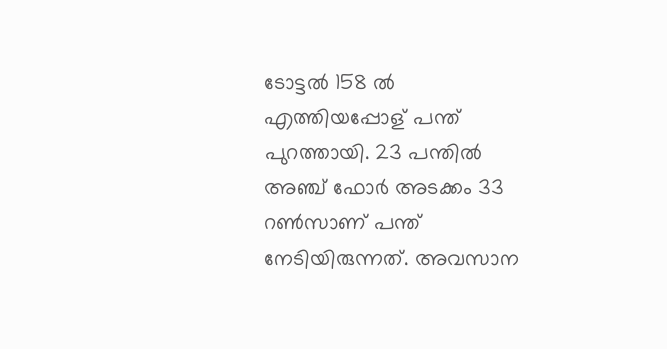ടോട്ടല്‍ 158 ല്‍ എത്തിയപ്പോള് പന്ത് പുറത്തായി. 23 പന്തില്‍ അഞ്ച് ഫോര്‍ അടക്കം 33 റണ്‍സാണ് പന്ത് നേടിയിരുന്നത്. അവസാന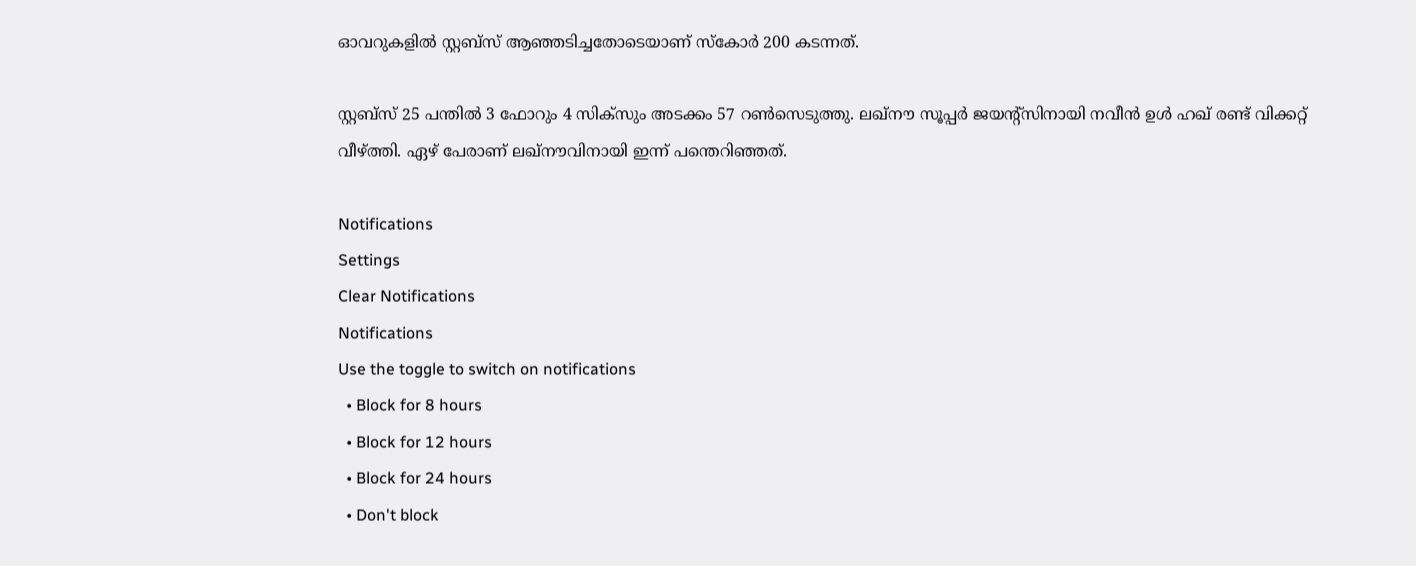ഓവറുകളില്‍ സ്റ്റബ്സ് ആഞ്ഞടിച്ചതോടെയാണ് സ്‌കോര്‍ 200 കടന്നത്.

സ്റ്റബ്സ് 25 പന്തില്‍ 3 ഫോറും 4 സിക്സും അടക്കം 57 റണ്‍സെടുത്തു. ലഖ്നൗ സൂപ്പര്‍ ജയന്റ്സിനായി നവീന്‍ ഉള്‍ ഹഖ് രണ്ട് വിക്കറ്റ് വീഴ്ത്തി. ഏഴ് പേരാണ് ലഖ്നൗവിനായി ഇന്ന് പന്തെറിഞ്ഞത്.

Notifications
Settings
Clear Notifications
Notifications
Use the toggle to switch on notifications
  • Block for 8 hours
  • Block for 12 hours
  • Block for 24 hours
  • Don't block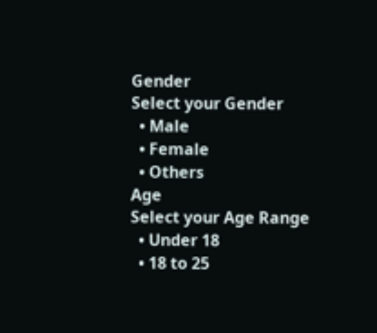Gender
Select your Gender
  • Male
  • Female
  • Others
Age
Select your Age Range
  • Under 18
  • 18 to 25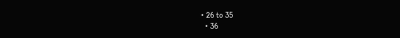• 26 to 35
  • 36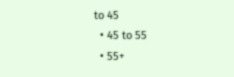to 45
  • 45 to 55
  • 55+